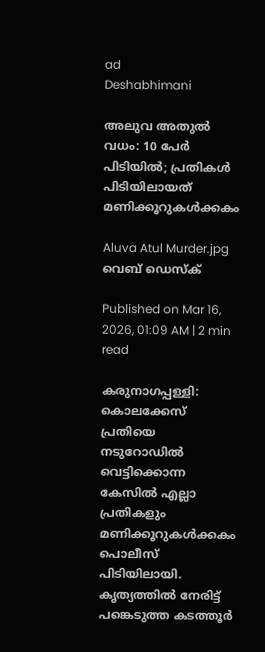ad
Deshabhimani

അലുവ അതുൽ വധം: 10 പേർ പിടിയിൽ; പ്രതികൾ പിടിയിലായത് മണിക്കൂറുകൾക്കകം

Aluva Atul Murder.jpg
വെബ് ഡെസ്ക്

Published on Mar 16, 2026, 01:09 AM | 2 min read

കരുനാഗപ്പള്ളി: കൊലക്കേസ് പ്രതിയെ നടുറോഡിൽ വെട്ടിക്കൊന്ന കേസിൽ എല്ലാ പ്രതികളും മണിക്കൂറുകൾക്കകം പൊലീസ് പിടിയിലായി. കൃത്യത്തിൽ നേരിട്ട് പങ്കെടുത്ത കടത്തൂർ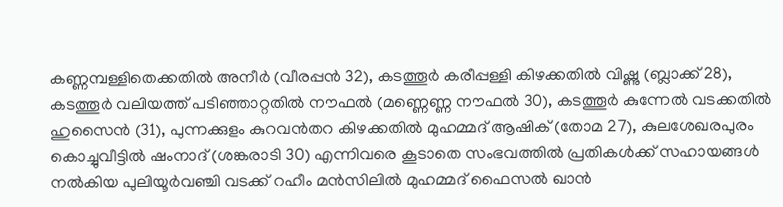കണ്ണമ്പള്ളിതെക്കതിൽ അനീർ (വീരപ്പൻ 32), കടത്തൂർ കരീപ്പള്ളി കിഴക്കതിൽ വിഷ്ണു (ബ്ലാക്ക് 28), കടത്തൂർ വലിയത്ത് പടിഞ്ഞാറ്റതിൽ നൗഫൽ (മണ്ണെണ്ണ നൗഫൽ 30), കടത്തൂർ കുന്നേൽ വടക്കതിൽ ഹുസൈൻ (31), പുന്നക്കുളം കുറവൻതറ കിഴക്കതിൽ മുഹമ്മദ് ആഷിക് (തോമ 27), കുലശേഖരപുരം കൊച്ചുവീട്ടിൽ ഷംനാദ് (ശങ്കരാടി 30) എന്നിവരെ കൂടാതെ സംഭവത്തിൽ പ്രതികൾക്ക് സഹായങ്ങൾ നൽകിയ പുലിയൂർവഞ്ചി വടക്ക് റഹീം മൻസിലിൽ മുഹമ്മദ് ഫൈസൽ ഖാൻ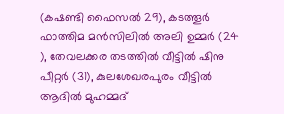(കഷണ്ടി ഫൈസൽ 29), കടത്തൂർ ഫാത്തിമ മൻസിലിൽ അലി ഉമ്മർ (24 ), തേവലക്കര തടത്തിൽ വീട്ടിൽ ഷിനു പീറ്റർ (31), കുലശേഖരപുരം വീട്ടിൽ ആദിൽ മുഹമ്മദ്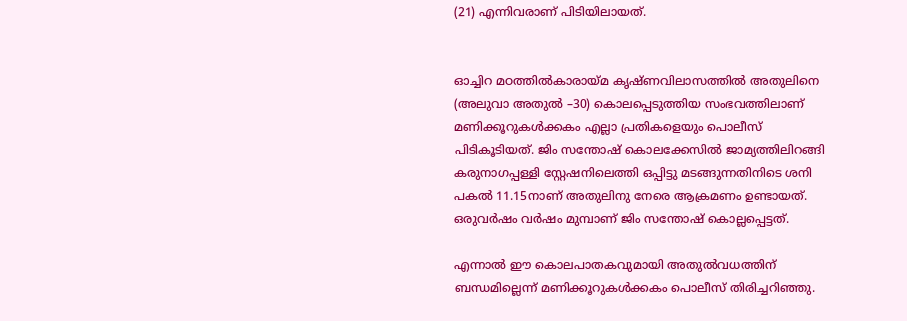(21) എന്നിവരാണ് പിടിയിലായത്.


ഓച്ചിറ മഠത്തിൽകാരായ്മ കൃഷ്ണവിലാസത്തിൽ അതുലിനെ (അലുവാ അതുൽ –30) കൊലപ്പെടുത്തിയ സംഭവത്തിലാണ്‌ മണിക്കൂറുകൾക്കകം എല്ലാ പ്രതികളെയും പൊലീസ്‌ പിടികൂടിയത്‌. ജിം സന്തോഷ് കൊലക്കേസിൽ ജാമ്യത്തിലിറങ്ങി കരുനാഗപ്പള്ളി സ്റ്റേഷനിലെത്തി ഒപ്പിട്ടു മടങ്ങുന്നതിനിടെ ശനി പകൽ 11.15നാണ്‌ അതുലിനു നേരെ ആക്രമണം ഉണ്ടായത്‌. ഒരുവർഷം വർഷം മുമ്പാണ്‌ ജിം സന്തോഷ്‌ കൊല്ലപ്പെട്ടത്‌.

എന്നാൽ ഇ‍ൗ കൊലപാതകവുമായി അതുൽവധത്തിന്‌ ബന്ധമില്ലെന്ന്‌ മണിക്കൂറുകൾക്കകം പൊലീസ്‌ തിരിച്ചറിഞ്ഞു.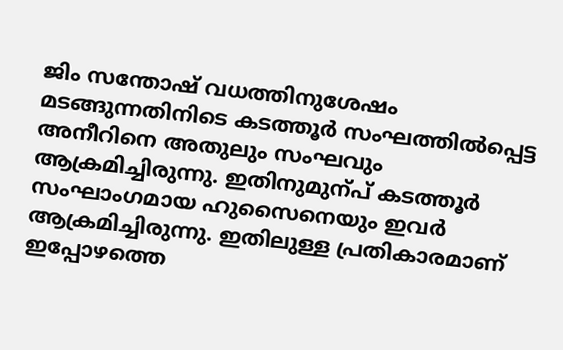ജിം സന്തോഷ്‌ വധത്തിനുശേഷം മടങ്ങുന്നതിനിടെ കടത്തൂർ സംഘത്തിൽപ്പെട്ട അനീറിനെ അതുലും സംഘവും ആക്രമിച്ചിരുന്നു. ഇതിനുമുന്പ്‌ കടത്തൂർ സംഘാംഗമായ ഹുസൈനെയും ഇവർ ആക്രമിച്ചിരുന്നു. ഇതിലുള്ള പ്രതികാരമാണ്‌ ഇപ്പോഴത്തെ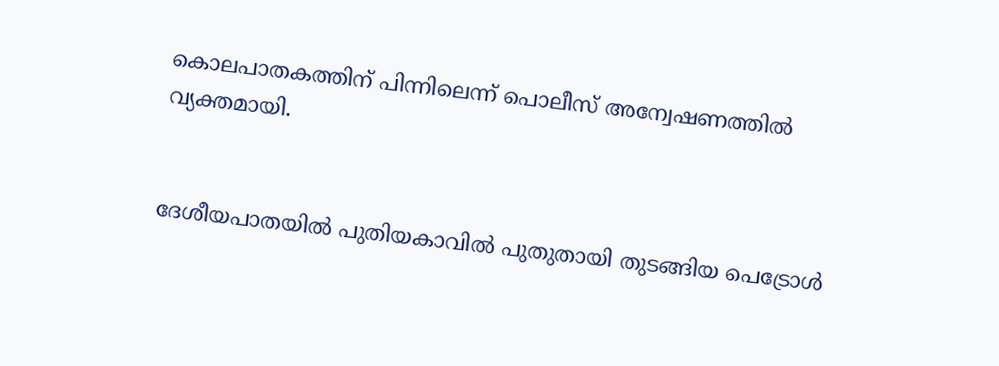കൊലപാതകത്തിന്‌ പിന്നിലെന്ന്‌ പൊലീസ്‌ അന്വേഷണത്തിൽ വ്യക്തമായി.


ദേശീയപാതയിൽ പുതിയകാവിൽ പുതുതായി തുടങ്ങിയ പെട്രോൾ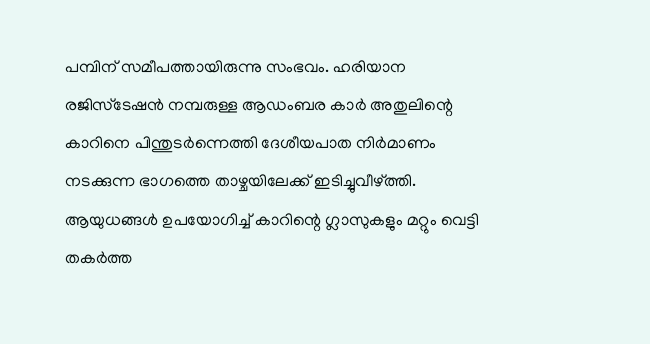പമ്പിന് സമീപത്തായിരുന്നു സംഭവം. ഹരിയാന രജിസ്ടേഷൻ നമ്പരുള്ള ആഡംബര കാർ അതുലിന്റെ കാറിനെ പിന്തുടർന്നെത്തി ദേശീയപാത നിർമാണം നടക്കുന്ന ഭാഗത്തെ താഴ്ചയിലേക്ക് ഇടിച്ചുവീഴ്ത്തി. ആയുധങ്ങൾ ഉപയോഗിച്ച് കാറിന്റെ ഗ്ലാസുകളും മറ്റും വെട്ടി തകർത്ത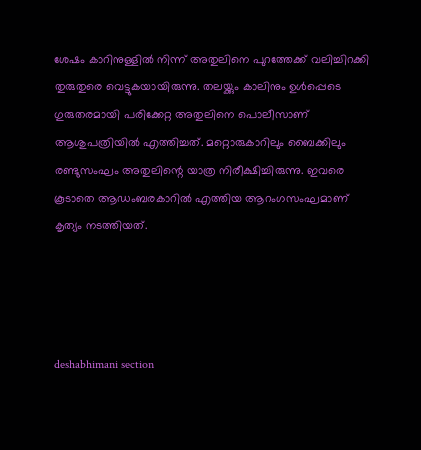ശേഷം കാറിനുള്ളിൽ നിന്ന്‌ അതുലിനെ പുറത്തേക്ക് വലിച്ചിറക്കി തുരുതുരെ വെട്ടുകയായിരുന്നു. തലയ്ക്കും കാലിനും ഉൾപ്പെടെ ഗുരുതരമായി പരിക്കേറ്റ അതുലിനെ പൊലീസാണ്‌ ആശുപത്രിയിൽ എത്തിച്ചത്‌. മറ്റൊരുകാറിലും ബൈക്കിലും രണ്ടുസംഘം അതുലിന്റെ യാത്ര നിരീക്ഷിച്ചിരുന്നു. ഇവരെ കൂടാതെ ആഡംബരകാറിൽ എത്തിയ ആറംഗസംഘമാണ്‌ കൃത്യം നടത്തിയത്‌.




deshabhimani section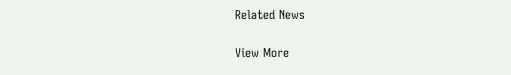Related News

View More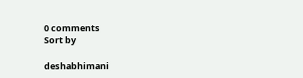0 comments
Sort by

deshabhimani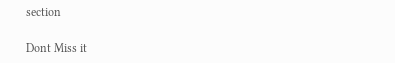section

Dont Miss it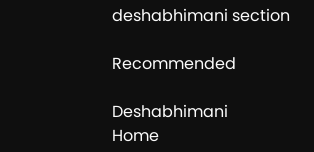deshabhimani section

Recommended

Deshabhimani
Home